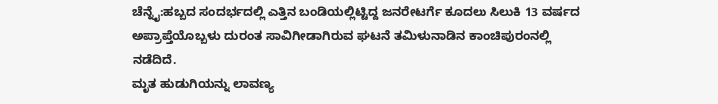ಚೆನ್ನೈ:ಹಬ್ಬದ ಸಂದರ್ಭದಲ್ಲಿ ಎತ್ತಿನ ಬಂಡಿಯಲ್ಲಿಟ್ಟಿದ್ದ ಜನರೇಟರ್ಗೆ ಕೂದಲು ಸಿಲುಕಿ 13 ವರ್ಷದ ಅಪ್ರಾಪ್ತೆಯೊಬ್ಬಳು ದುರಂತ ಸಾವಿಗೀಡಾಗಿರುವ ಘಟನೆ ತಮಿಳುನಾಡಿನ ಕಾಂಚಿಪುರಂನಲ್ಲಿ ನಡೆದಿದೆ.
ಮೃತ ಹುಡುಗಿಯನ್ನು ಲಾವಣ್ಯ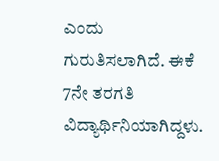ಎಂದು ಗುರುತಿಸಲಾಗಿದೆ. ಈಕೆ 7ನೇ ತರಗತಿ ವಿದ್ಯಾರ್ಥಿನಿಯಾಗಿದ್ದಳು.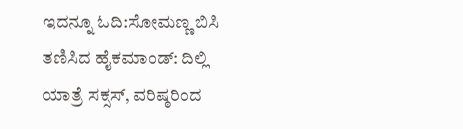ಇದನ್ನೂ ಓದಿ:ಸೋಮಣ್ಣ ಬಿಸಿ ತಣಿಸಿದ ಹೈಕಮಾಂಡ್: ದಿಲ್ಲಿ ಯಾತ್ರೆ ಸಕ್ಸಸ್, ವರಿಷ್ಠರಿಂದ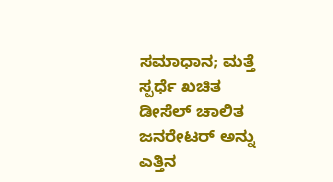ಸಮಾಧಾನ; ಮತ್ತೆ ಸ್ಪರ್ಧೆ ಖಚಿತ
ಡೀಸೆಲ್ ಚಾಲಿತ ಜನರೇಟರ್ ಅನ್ನು ಎತ್ತಿನ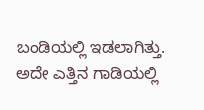ಬಂಡಿಯಲ್ಲಿ ಇಡಲಾಗಿತ್ತು. ಅದೇ ಎತ್ತಿನ ಗಾಡಿಯಲ್ಲಿ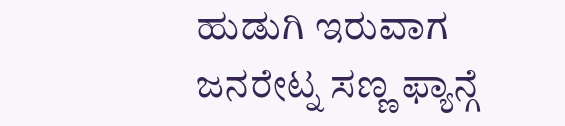ಹುಡುಗಿ ಇರುವಾಗ ಜನರೇಟ್ನ ಸಣ್ಣ ಫ್ಯಾನ್ಗೆ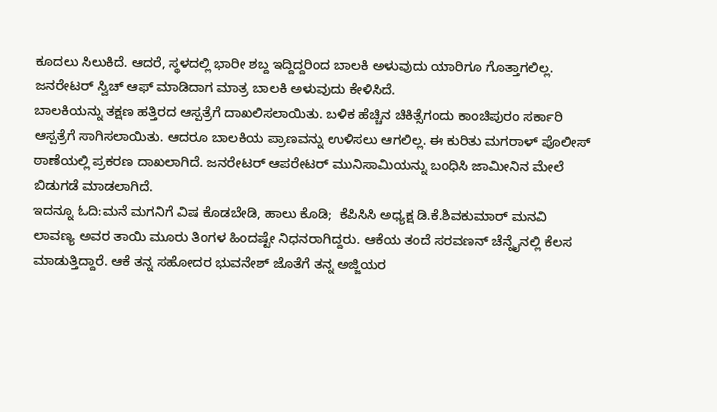ಕೂದಲು ಸಿಲುಕಿದೆ. ಆದರೆ, ಸ್ಥಳದಲ್ಲಿ ಭಾರೀ ಶಬ್ದ ಇದ್ದಿದ್ದರಿಂದ ಬಾಲಕಿ ಅಳುವುದು ಯಾರಿಗೂ ಗೊತ್ತಾಗಲಿಲ್ಲ. ಜನರೇಟರ್ ಸ್ವಿಚ್ ಆಫ್ ಮಾಡಿದಾಗ ಮಾತ್ರ ಬಾಲಕಿ ಅಳುವುದು ಕೇಳಿಸಿದೆ.
ಬಾಲಕಿಯನ್ನು ತಕ್ಷಣ ಹತ್ತಿರದ ಆಸ್ಪತ್ರೆಗೆ ದಾಖಲಿಸಲಾಯಿತು. ಬಳಿಕ ಹೆಚ್ಚಿನ ಚಿಕಿತ್ಸೆಗಂದು ಕಾಂಚಿಪುರಂ ಸರ್ಕಾರಿ ಆಸ್ಪತ್ರೆಗೆ ಸಾಗಿಸಲಾಯಿತು. ಆದರೂ ಬಾಲಕಿಯ ಪ್ರಾಣವನ್ನು ಉಳಿಸಲು ಆಗಲಿಲ್ಲ. ಈ ಕುರಿತು ಮಗರಾಳ್ ಪೊಲೀಸ್ ಠಾಣೆಯಲ್ಲಿ ಪ್ರಕರಣ ದಾಖಲಾಗಿದೆ. ಜನರೇಟರ್ ಆಪರೇಟರ್ ಮುನಿಸಾಮಿಯನ್ನು ಬಂಧಿಸಿ ಜಾಮೀನಿನ ಮೇಲೆ ಬಿಡುಗಡೆ ಮಾಡಲಾಗಿದೆ.
ಇದನ್ನೂ ಓದಿ:ಮನೆ ಮಗನಿಗೆ ವಿಷ ಕೊಡಬೇಡಿ, ಹಾಲು ಕೊಡಿ;  ಕೆಪಿಸಿಸಿ ಅಧ್ಯಕ್ಷ ಡಿ.ಕೆ.ಶಿವಕುಮಾರ್ ಮನವಿ
ಲಾವಣ್ಯ ಅವರ ತಾಯಿ ಮೂರು ತಿಂಗಳ ಹಿಂದಷ್ಟೇ ನಿಧನರಾಗಿದ್ದರು. ಆಕೆಯ ತಂದೆ ಸರವಣನ್ ಚೆನ್ನೈನಲ್ಲಿ ಕೆಲಸ ಮಾಡುತ್ತಿದ್ದಾರೆ. ಆಕೆ ತನ್ನ ಸಹೋದರ ಭುವನೇಶ್ ಜೊತೆಗೆ ತನ್ನ ಅಜ್ಜಿಯರ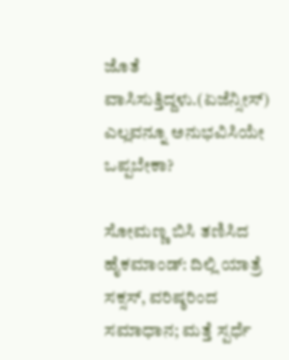ಜೊತೆ ವಾಸಿಸುತ್ತಿದ್ದಳು.(ಏಜೆನ್ಸೀಸ್)
ಎಲ್ಲವನ್ನೂ ಅನುಭವಿಸಿಯೇ ಒಪ್ಪಬೇಕಾ?

ಸೋಮಣ್ಣ ಬಿಸಿ ತಣಿಸಿದ ಹೈಕಮಾಂಡ್: ದಿಲ್ಲಿ ಯಾತ್ರೆ ಸಕ್ಸಸ್, ವರಿಷ್ಠರಿಂದ ಸಮಾಧಾನ; ಮತ್ತೆ ಸ್ಪರ್ಧೆ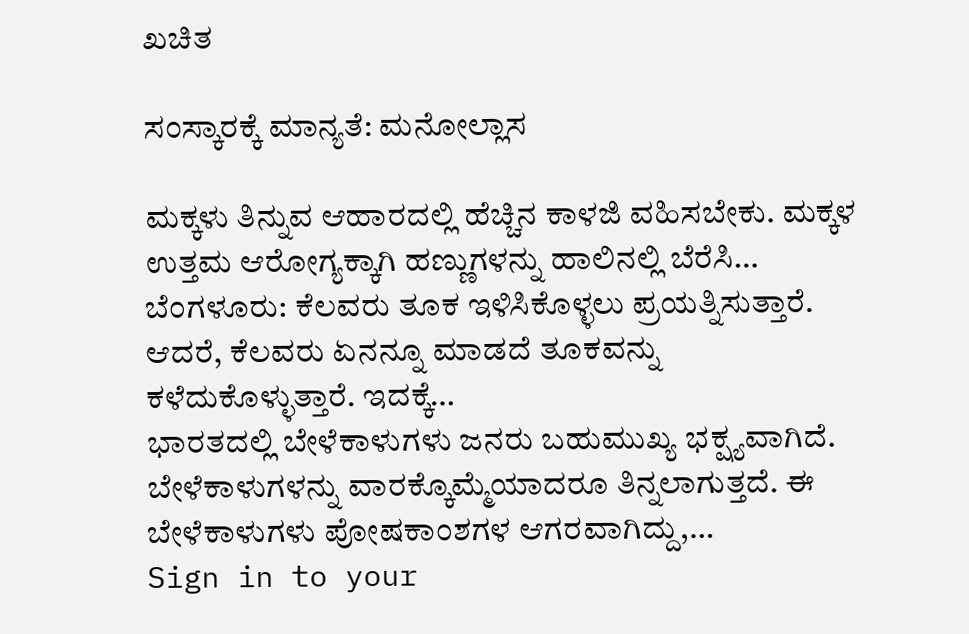ಖಚಿತ

ಸಂಸ್ಕಾರಕ್ಕೆ ಮಾನ್ಯತೆ: ಮನೋಲ್ಲಾಸ

ಮಕ್ಕಳು ತಿನ್ನುವ ಆಹಾರದಲ್ಲಿ ಹೆಚ್ಚಿನ ಕಾಳಜಿ ವಹಿಸಬೇಕು. ಮಕ್ಕಳ ಉತ್ತಮ ಆರೋಗ್ಯಕ್ಕಾಗಿ ಹಣ್ಣುಗಳನ್ನು ಹಾಲಿನಲ್ಲಿ ಬೆರೆಸಿ…
ಬೆಂಗಳೂರು: ಕೆಲವರು ತೂಕ ಇಳಿಸಿಕೊಳ್ಳಲು ಪ್ರಯತ್ನಿಸುತ್ತಾರೆ. ಆದರೆ, ಕೆಲವರು ಏನನ್ನೂ ಮಾಡದೆ ತೂಕವನ್ನು ಕಳೆದುಕೊಳ್ಳುತ್ತಾರೆ. ಇದಕ್ಕೆ…
ಭಾರತದಲ್ಲಿ ಬೇಳೆಕಾಳುಗಳು ಜನರು ಬಹುಮುಖ್ಯ ಭಕ್ಷ್ಯವಾಗಿದೆ. ಬೇಳೆಕಾಳುಗಳನ್ನು ವಾರಕ್ಕೊಮ್ಮೆಯಾದರೂ ತಿನ್ನಲಾಗುತ್ತದೆ. ಈ ಬೇಳೆಕಾಳುಗಳು ಪೋಷಕಾಂಶಗಳ ಆಗರವಾಗಿದ್ದು,…
Sign in to your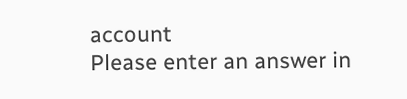account
Please enter an answer in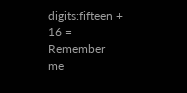digits:fifteen + 16 =
Remember me